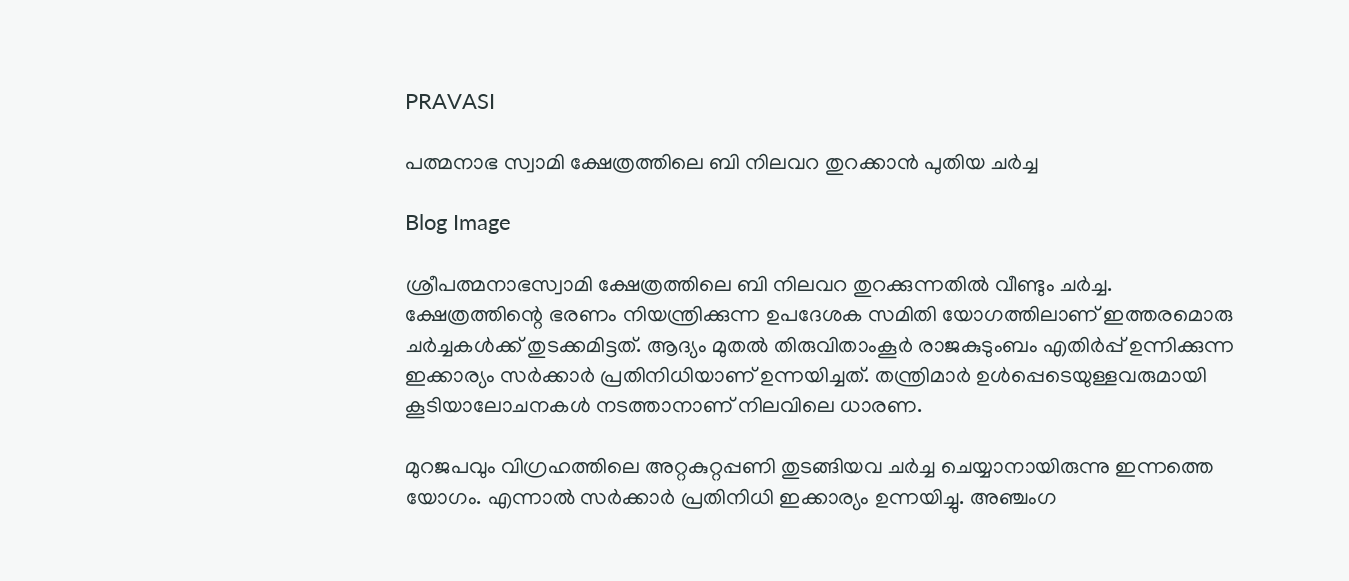PRAVASI

പത്മനാഭ സ്വാമി ക്ഷേത്രത്തിലെ ബി നിലവറ തുറക്കാന്‍ പുതിയ ചര്‍ച്ച

Blog Image

ശ്രീപത്മനാഭസ്വാമി ക്ഷേത്രത്തിലെ ബി നിലവറ തുറക്കുന്നതില്‍ വീണ്ടും ചര്‍ച്ച. ക്ഷേത്രത്തിന്റെ ഭരണം നിയന്ത്രിക്കുന്ന ഉപദേശക സമിതി യോഗത്തിലാണ് ഇത്തരമൊരു ചര്‍ച്ചകള്‍ക്ക് തുടക്കമിട്ടത്. ആദ്യം മുതല്‍ തിരുവിതാംകൂര്‍ രാജകുടുംബം എതിര്‍പ്പ് ഉന്നിക്കുന്ന ഇക്കാര്യം സര്‍ക്കാര്‍ പ്രതിനിധിയാണ് ഉന്നയിച്ചത്. തന്ത്രിമാര്‍ ഉള്‍പ്പെടെയുള്ളവരുമായി കൂടിയാലോചനകള്‍ നടത്താനാണ് നിലവിലെ ധാരണ.

മുറജപവും വിഗ്രഹത്തിലെ അറ്റകുറ്റപ്പണി തുടങ്ങിയവ ചര്‍ച്ച ചെയ്യാനായിരുന്നു ഇന്നത്തെ യോഗം. എന്നാല്‍ സര്‍ക്കാര്‍ പ്രതിനിധി ഇക്കാര്യം ഉന്നയിച്ചു. അഞ്ചംഗ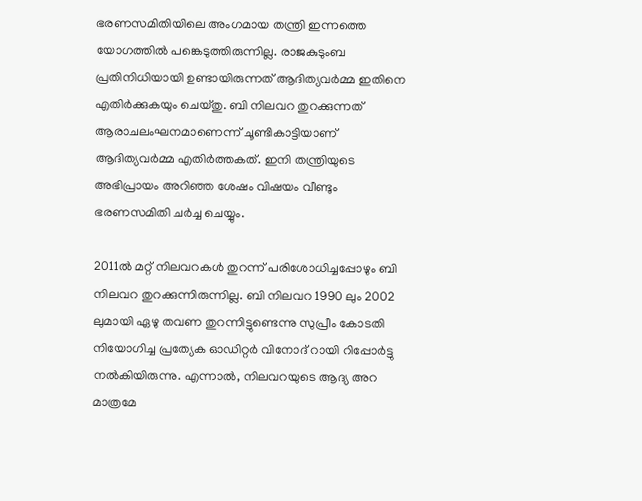ഭരണസമിതിയിലെ അംഗമായ തന്ത്രി ഇന്നത്തെ യോഗത്തില്‍ പങ്കെടുത്തിരുന്നില്ല. രാജകുടുംബ പ്രതിനിധിയായി ഉണ്ടായിരുന്നത് ആദിത്യവര്‍മ്മ ഇതിനെ എതിര്‍ക്കുകയും ചെയ്തു. ബി നിലവറ തുറക്കുന്നത് ആരാചലംഘനമാണെന്ന് ചൂണ്ടികാട്ടിയാണ് ആദിത്യവര്‍മ്മ എതിര്‍ത്തകത്. ഇനി തന്ത്രിയുടെ അഭിപ്രായം അറിഞ്ഞ ശേഷം വിഷയം വീണ്ടും ഭരണസമിതി ചര്‍ച്ച ചെയ്യും.

2011ല്‍ മറ്റ് നിലവറകള്‍ തുറന്ന് പരിശോധിച്ചപ്പോഴും ബി നിലവറ തുറക്കുന്നിരുന്നില്ല. ബി നിലവറ 1990 ലും 2002 ലുമായി ഏഴു തവണ തുറന്നിട്ടുണ്ടെന്നു സുപ്രീം കോടതി നിയോഗിച്ച പ്രത്യേക ഓഡിറ്റര്‍ വിനോദ് റായി റിപ്പോര്‍ട്ടു നല്‍കിയിരുന്നു. എന്നാല്‍, നിലവറയുടെ ആദ്യ അറ മാത്രമേ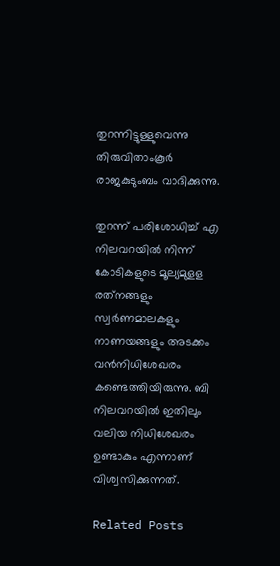തുറന്നിട്ടുള്ളുവെന്നു തിരുവിതാംകൂര്‍ രാജകുടുംബം വാദിക്കുന്നു.

തുറന്ന് പരിശോധിച്ച് എ നിലവറയില്‍ നിന്ന് കോടികളുടെ മൂല്യമുളള രത്‌നങ്ങളും സ്വര്‍ണമാലകളും നാണയങ്ങളും അടക്കം വന്‍നിധിശേഖരം കണ്ടെത്തിയിരുന്നു. ബി നിലവറയില്‍ ഇതിലും വലിയ നിധിശേഖരം ഉണ്ടാകും എന്നാണ് വിശ്വസിക്കുന്നത്.

Related Posts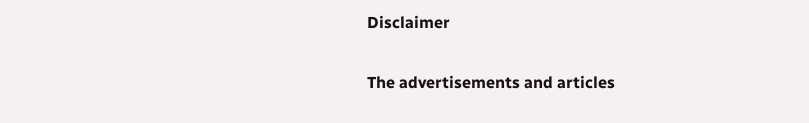Disclaimer

The advertisements and articles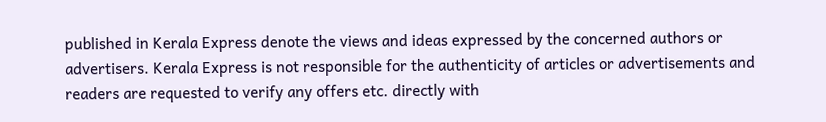published in Kerala Express denote the views and ideas expressed by the concerned authors or advertisers. Kerala Express is not responsible for the authenticity of articles or advertisements and readers are requested to verify any offers etc. directly with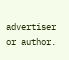advertiser or author.